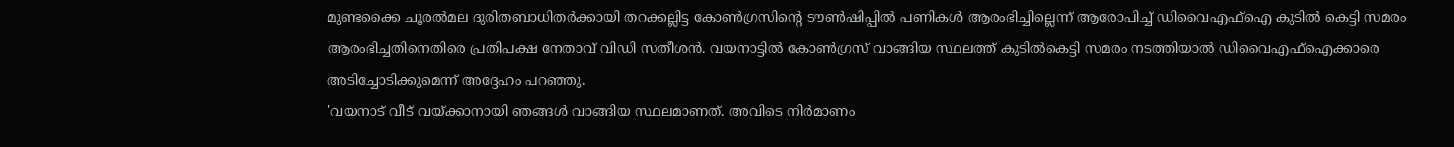മുണ്ടക്കൈ ചൂരൽമല ദുരിതബാധിതർക്കായി തറക്കല്ലിട്ട കോൺഗ്രസിന്റെ ടൗൺഷിപ്പിൽ പണികൾ ആരംഭിച്ചില്ലെന്ന് ആരോപിച്ച് ഡിവൈഎഫ്ഐ കുടിൽ കെട്ടി സമരം ആരംഭിച്ചതിനെതിരെ പ്രതിപക്ഷ നേതാവ് വിഡി സതീശൻ. വയനാട്ടിൽ കോൺഗ്രസ് വാങ്ങിയ സ്ഥലത്ത് കുടിൽകെട്ടി സമരം നടത്തിയാൽ ഡിവൈഎഫ്ഐക്കാരെ അടിച്ചോടിക്കുമെന്ന് അദ്ദേഹം പറഞ്ഞു.
'വയനാട് വീട് വയ്ക്കാനായി ഞങ്ങൾ വാങ്ങിയ സ്ഥലമാണത്. അവിടെ നിർമാണം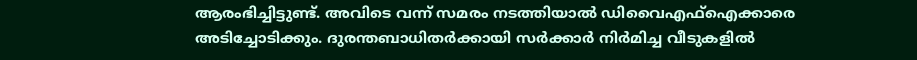ആരംഭിച്ചിട്ടുണ്ട്. അവിടെ വന്ന് സമരം നടത്തിയാൽ ഡിവൈഎഫ്ഐക്കാരെ അടിച്ചോടിക്കും. ദുരന്തബാധിതർക്കായി സർക്കാർ നിർമിച്ച വീടുകളിൽ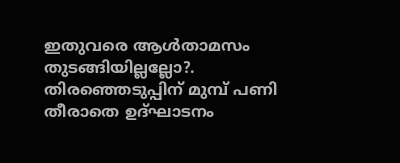ഇതുവരെ ആൾതാമസം തുടങ്ങിയില്ലല്ലോ?. തിരഞ്ഞെടുപ്പിന് മുമ്പ് പണി തീരാതെ ഉദ്ഘാടനം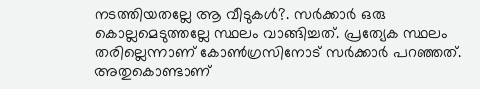നടത്തിയതല്ലേ ആ വീടുകൾ?. സർക്കാർ ഒരു കൊല്ലമെടുത്തല്ലേ സ്ഥലം വാങ്ങിച്ചത്. പ്രത്യേക സ്ഥലം തരില്ലെന്നാണ് കോൺഗ്രസിനോട് സർക്കാർ പറഞ്ഞത്. അതുകൊണ്ടാണ്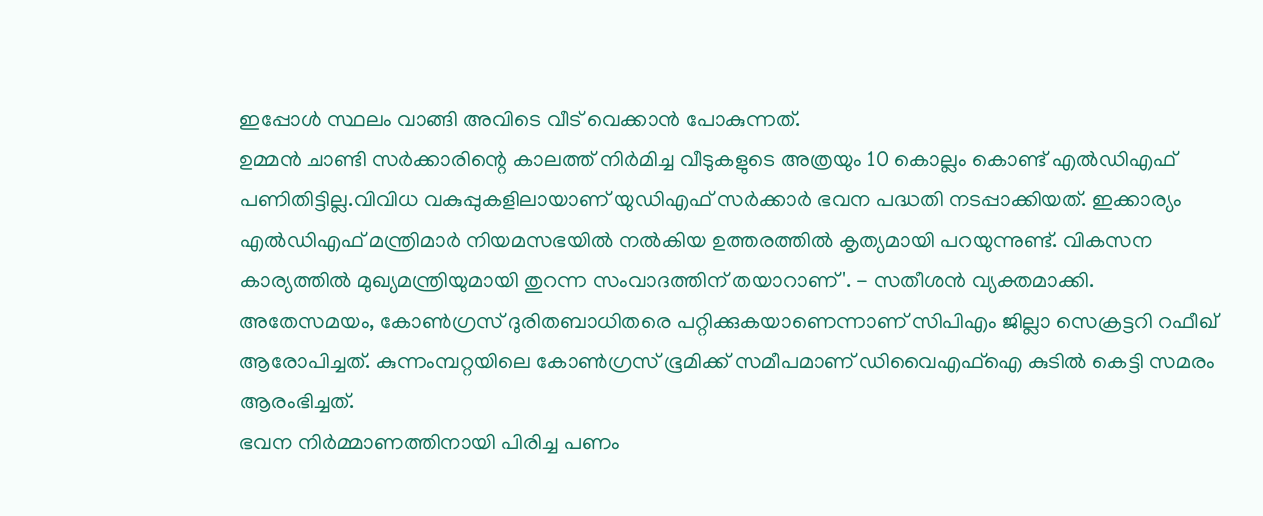ഇപ്പോൾ സ്ഥലം വാങ്ങി അവിടെ വീട് വെക്കാൻ പോകുന്നത്.
ഉമ്മൻ ചാണ്ടി സർക്കാരിന്റെ കാലത്ത് നിർമിച്ച വീടുകളുടെ അത്രയും 10 കൊല്ലം കൊണ്ട് എൽഡിഎഫ് പണിതിട്ടില്ല.വിവിധ വകുപ്പുകളിലായാണ് യുഡിഎഫ് സർക്കാർ ഭവന പദ്ധതി നടപ്പാക്കിയത്. ഇക്കാര്യം എൽഡിഎഫ് മന്ത്രിമാർ നിയമസഭയിൽ നൽകിയ ഉത്തരത്തിൽ കൃത്യമായി പറയുന്നുണ്ട്. വികസന കാര്യത്തിൽ മുഖ്യമന്ത്രിയുമായി തുറന്ന സംവാദത്തിന് തയാറാണ്'. - സതീശൻ വ്യക്തമാക്കി.
അതേസമയം, കോൺഗ്രസ് ദുരിതബാധിതരെ പറ്റിക്കുകയാണെന്നാണ് സിപിഎം ജില്ലാ സെക്രട്ടറി റഫീഖ് ആരോപിച്ചത്. കുന്നംമ്പറ്റയിലെ കോൺഗ്രസ് ഭൂമിക്ക് സമീപമാണ് ഡിവൈഎഫ്ഐ കുടിൽ കെട്ടി സമരം ആരംഭിച്ചത്.
ഭവന നിർമ്മാണത്തിനായി പിരിച്ച പണം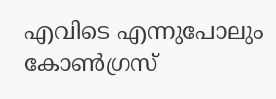എവിടെ എന്നുപോലും കോൺഗ്രസ്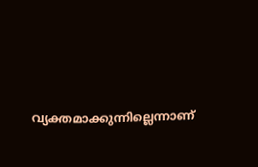വ്യക്തമാക്കുന്നില്ലെന്നാണ്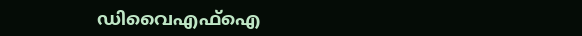ഡിവൈഎഫ്ഐ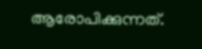ആരോപിക്കുന്നത്.